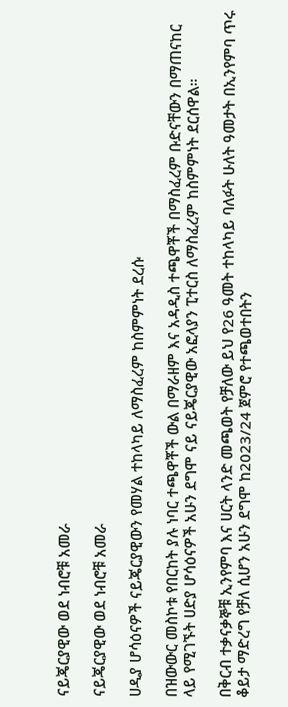ናይጄርያዊው ወደ ነብሮቹ አመራ

ናይጄርያዊው ወደ ነብሮቹ አመራ

ሀዲያ ሆሳዕናዎች ናይጄርያዊውን የመሃል ተከላካይ ለማስፈረም ከስምምነት ደረሱ

በዝውውር መስኮቱ የበርከት ያሉ ነባር ተጫዋቾች ውል በማራዘም እና አዳዲስ ተጫዋቾች በማስፈረም ቡድናቸውን በማጠናከር ላይ የሚገኙት ሀድያ ሆሳዕናዎች አሁን ደግሞ ናይ ናይጄርያዊው አፎላያን ፒተርስ ለማስፈረም ከስምምነት ደርሰዋል።

በቅርብ ተቃናቃኞቹ ኢንየምባ እና ሀርት ላንድ መጫወት የቻለው ይህ የ26 ዓመት ተከላካይ ባለፉት ሁለት ዓመታት በኢንየምባ ጥሩ ቆይታ ማድረግ የቻለ ሲሆን አሁን ደግሞ ከ2023/24 ጀምሮ የተጫወተበትን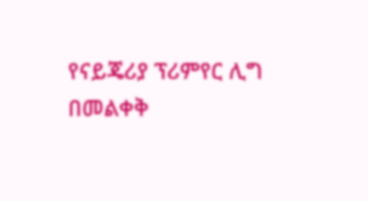የናይጄሪያ ፕሪምየር ሊግ በመልቀቅ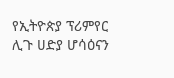የኢትዮጵያ ፕሪምየር ሊጉ ሀድያ ሆሳዕናን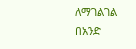ለማገልገል በአንድ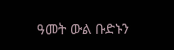ዓመት ውል ቡድኑን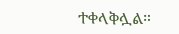ተቀላቅሏል።